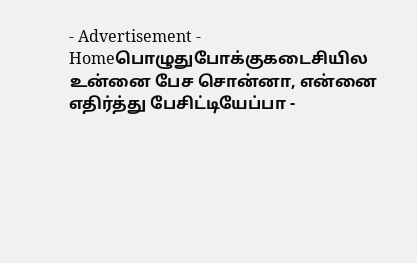- Advertisement -
Homeபொழுதுபோக்குகடைசியில உன்னை பேச சொன்னா, என்னை எதிர்த்து பேசிட்டியேப்பா -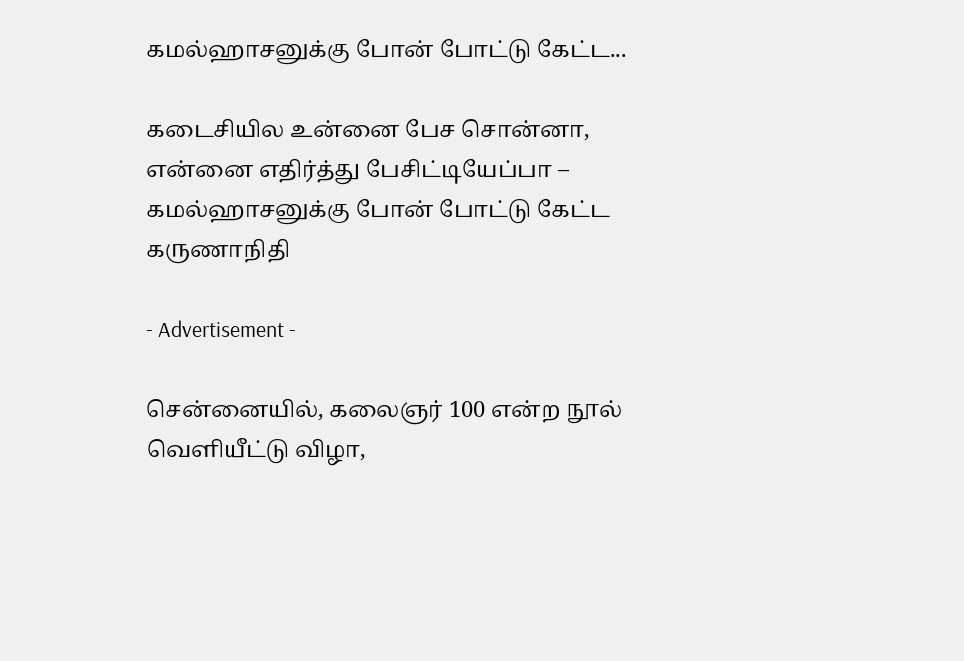கமல்ஹாசனுக்கு போன் போட்டு கேட்ட...

கடைசியில உன்னை பேச சொன்னா, என்னை எதிர்த்து பேசிட்டியேப்பா – கமல்ஹாசனுக்கு போன் போட்டு கேட்ட கருணாநிதி

- Advertisement -

சென்னையில், கலைஞர் 100 என்ற நூல் வெளியீட்டு விழா,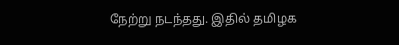நேற்று நடந்தது. இதில் தமிழக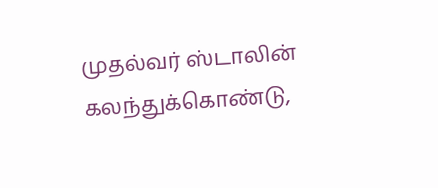முதல்வர் ஸ்டாலின் கலந்துக்கொண்டு,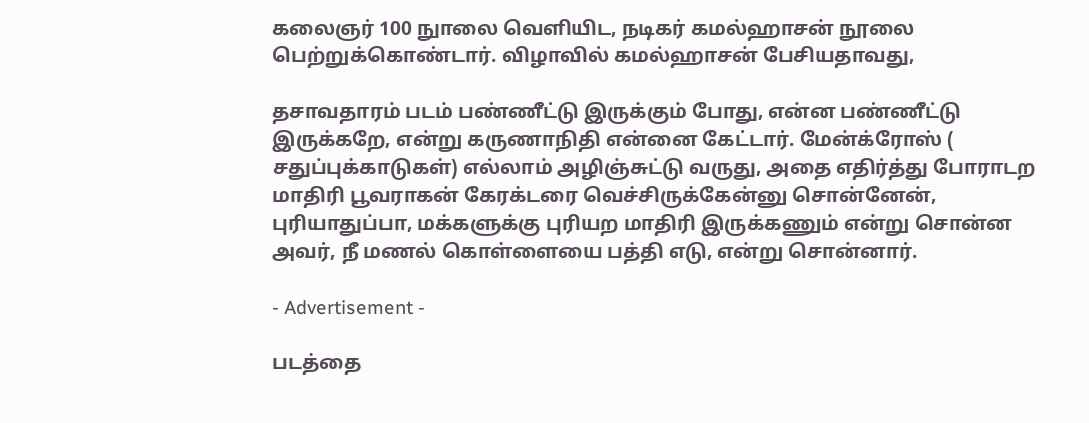கலைஞர் 100 நுாலை வெளியிட, நடிகர் கமல்ஹாசன் நூலை பெற்றுக்கொண்டார். விழாவில் கமல்ஹாசன் பேசியதாவது,

தசாவதாரம் படம் பண்ணீட்டு இருக்கும் போது, என்ன பண்ணீட்டு இருக்கறே, என்று கருணாநிதி என்னை கேட்டார். மேன்க்ரோஸ் ( சதுப்புக்காடுகள்) எல்லாம் அழிஞ்சுட்டு வருது, அதை எதிர்த்து போராடற மாதிரி பூவராகன் கேரக்டரை வெச்சிருக்கேன்னு சொன்னேன், புரியாதுப்பா, மக்களுக்கு புரியற மாதிரி இருக்கணும் என்று சொன்ன அவர், நீ மணல் கொள்ளையை பத்தி எடு, என்று சொன்னார்.

- Advertisement -

படத்தை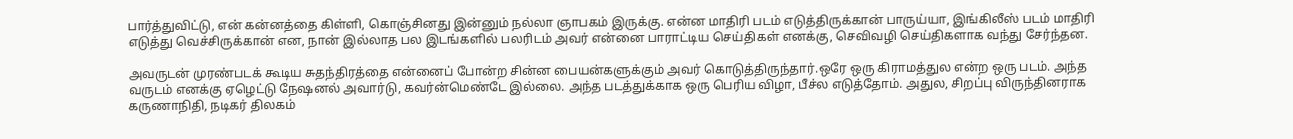பார்த்துவிட்டு, என் கன்னத்தை கிள்ளி, கொஞ்சினது இன்னும் நல்லா ஞாபகம் இருக்கு. என்ன மாதிரி படம் எடுத்திருக்கான் பாருய்யா, இங்கிலீஸ் படம் மாதிரி எடுத்து வெச்சிருக்கான் என, நான் இல்லாத பல இடங்களில் பலரிடம் அவர் என்னை பாராட்டிய செய்திகள் எனக்கு, செவிவழி செய்திகளாக வந்து சேர்ந்தன.

அவருடன் முரண்படக் கூடிய சுதந்திரத்தை என்னைப் போன்ற சின்ன பையன்களுக்கும் அவர் கொடுத்திருந்தார்.ஒரே ஒரு கிராமத்துல என்ற ஒரு படம். அந்த வருடம் எனக்கு ஏழெட்டு நேஷனல் அவார்டு, கவர்ன்மெண்டே இல்லை. அந்த படத்துக்காக ஒரு பெரிய விழா, பீச்ல எடுத்தோம். அதுல, சிறப்பு விருந்தினராக கருணாநிதி, நடிகர் திலகம்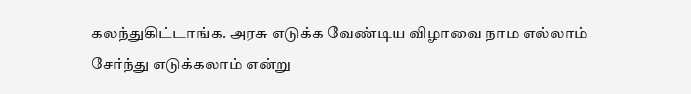கலந்துகிட்டாங்க. அரசு எடுக்க வேண்டிய விழாவை நாம எல்லாம் சேர்ந்து எடுக்கலாம் என்று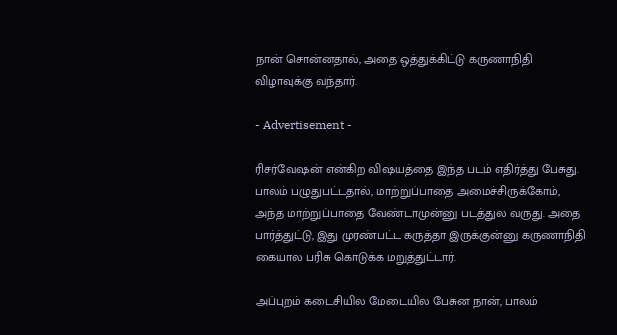நான் சொன்னதால், அதை ஒத்துக்கிட்டு கருணாநிதி விழாவுக்கு வந்தார்.

- Advertisement -

ரிசர்வேஷன் என்கிற விஷயத்தை இந்த படம் எதிர்த்து பேசுது. பாலம் பழுதுபட்டதால், மாற்றுப்பாதை அமைச்சிருக்கோம், அந்த மாற்றுப்பாதை வேண்டாமுன்னு படத்துல வருது. அதை பார்த்துட்டு, இது முரண்பட்ட கருத்தா இருக்குன்னு கருணாநிதி கையால பரிசு கொடுக்க மறுத்துட்டார்.

அப்புறம் கடைசியில மேடையில பேசுன நான், பாலம்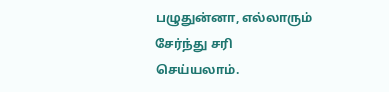பழுதுன்னா, எல்லாரும் சேர்ந்து சரி செய்யலாம்.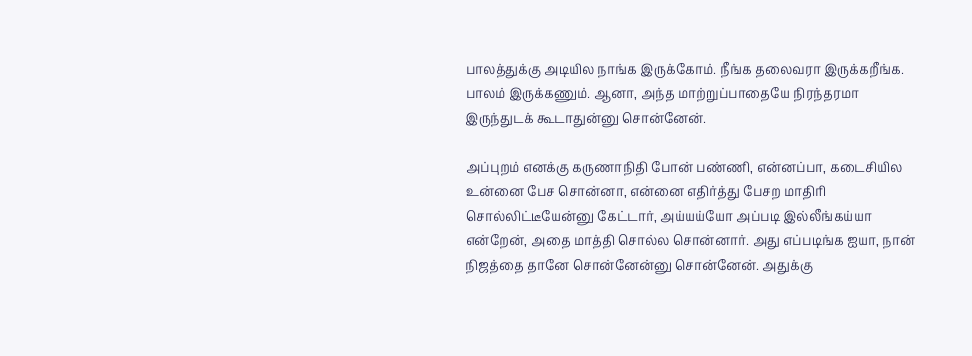பாலத்துக்கு அடியில நாங்க இருக்கோம். நீங்க தலைவரா இருக்கறீங்க. பாலம் இருக்கணும். ஆனா, அந்த மாற்றுப்பாதையே நிரந்தரமா இருந்துடக் கூடாதுன்னு சொன்னேன்.

அப்புறம் எனக்கு கருணாநிதி போன் பண்ணி, என்னப்பா, கடைசியில உன்னை பேச சொன்னா, என்னை எதிர்த்து பேசற மாதிரி சொல்லிட்டீயேன்னு கேட்டார், அய்யய்யோ அப்படி இல்லீங்கய்யா என்றேன், அதை மாத்தி சொல்ல சொன்னார். அது எப்படிங்க ஐயா, நான் நிஜத்தை தானே சொன்னேன்னு சொன்னேன். அதுக்கு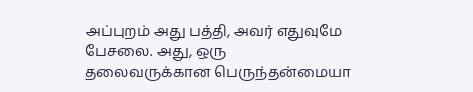அப்புறம் அது பத்தி, அவர் எதுவுமே பேசலை. அது, ஒரு தலைவருக்கான பெருந்தன்மையா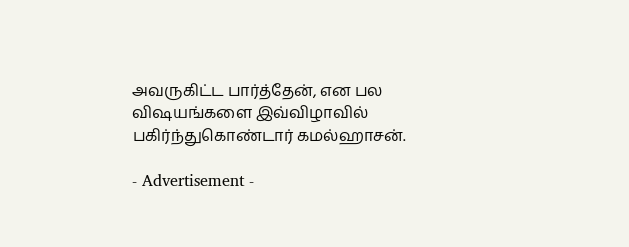அவருகிட்ட பார்த்தேன், என பல விஷயங்களை இவ்விழாவில் பகிர்ந்துகொண்டார் கமல்ஹாசன்.

- Advertisement -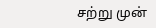சற்று முன்